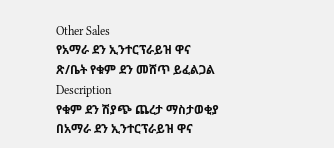Other Sales
የአማራ ደን ኢንተርፕራይዝ ዋና ጽ/ቤት የቁም ደን መሸጥ ይፈልጋል
Description
የቁም ደን ሽያጭ ጨረታ ማስታወቂያ
በአማራ ደን ኢንተርፕራይዝ ዋና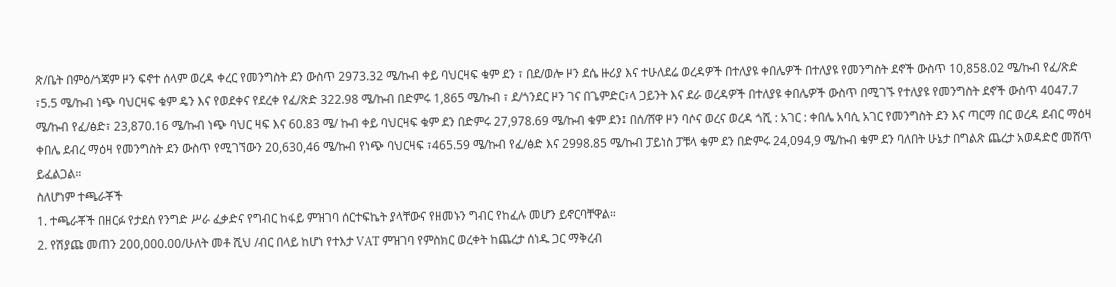ጽ/ቤት በምዕ/ጎጃም ዞን ፍኖተ ሰላም ወረዳ ቀረር የመንግስት ደን ውስጥ 2973.32 ሜ/ኩብ ቀይ ባህርዛፍ ቁም ደን ፣ በደ/ወሎ ዞን ደሴ ዙሪያ እና ተሁለደሬ ወረዳዎች በተለያዩ ቀበሌዎች በተለያዩ የመንግስት ደኖች ውስጥ 10,858.02 ሜ/ኩብ የፈ/ጽድ ፣5.5 ሜ/ኩብ ነጭ ባህርዛፍ ቁም ዴን እና የወደቀና የደረቀ የፈ/ጽድ 322.98 ሜ/ኩብ በድምሩ 1,865 ሜ/ኩብ ፣ ደ/ጎንደር ዞን ገና በጌምድር፣ላ ጋይንት እና ደራ ወረዳዎች በተለያዩ ቀበሌዎች ውስጥ በሚገኙ የተለያዩ የመንግስት ደኖች ውስጥ 4047.7 ሜ/ኩብ የፈ/ፅድ፣ 23,870.16 ሜ/ኩብ ነጭ ባህር ዛፍ እና 60.83 ሜ/ ኩብ ቀይ ባህርዛፍ ቁም ደን በድምሩ 27,978.69 ሜ/ኩብ ቁም ደን፤ በሰ/ሸዋ ዞን ባሶና ወረና ወረዳ ጎሺ : አገር : ቀበሌ አባሲ አገር የመንግስት ደን እና ጣርማ በር ወረዳ ደብር ማዕዛ ቀበሌ ደብረ ማዕዛ የመንግስት ደን ውስጥ የሚገኘውን 20,630,46 ሜ/ኩብ የነጭ ባህርዛፍ ፣465.59 ሜ/ኩብ የፈ/ፅድ እና 2998.85 ሜ/ኩብ ፓይነስ ፓቹላ ቁም ደን በድምሩ 24,094,9 ሜ/ኩብ ቁም ደን ባለበት ሁኔታ በግልጽ ጨረታ አወዳድሮ መሸጥ ይፈልጋል።
ስለሆነም ተጫራቾች
1. ተጫራቾች በዘርፉ የታደሰ የንግድ ሥራ ፈቃድና የግብር ከፋይ ምዝገባ ሰርተፍኬት ያላቸውና የዘመኑን ግብር የከፈሉ መሆን ይኖርባቸዋል።
2. የሽያጩ መጠን 200,000.00/ሁለት መቶ ሺህ /ብር በላይ ከሆነ የተእታ VAT ምዝገባ የምስክር ወረቀት ከጨረታ ሰነዱ ጋር ማቅረብ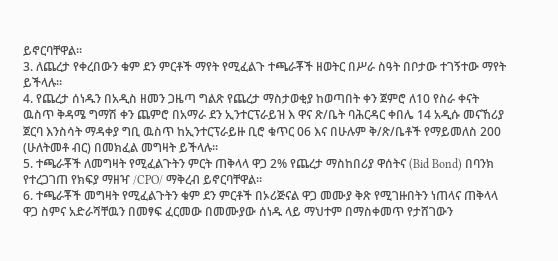ይኖርባቸዋል፡፡
3. ለጨረታ የቀረበውን ቁም ደን ምርቶች ማየት የሚፈልጉ ተጫራቾች ዘወትር በሥራ ስዓት በቦታው ተገኝተው ማየት ይችላሉ።
4. የጨረታ ሰነዱን በአዲስ ዘመን ጋዜጣ ግልጽ የጨረታ ማስታወቂያ ከወጣበት ቀን ጀምሮ ለ10 የስራ ቀናት ዉስጥ ቅዳሜ ግማሽ ቀን ጨምሮ በአማራ ደን ኢንተርፕራይዝ እ ዋና ጽ/ቤት ባሕርዳር ቀበሌ 14 አዲሱ መናኸሪያ ጀርባ እንስሳት ማዳቀያ ግቢ ዉስጥ ከኢንተርፕራይዙ ቢሮ ቁጥር 06 እና በሁሉም ቅ/ጽ/ቤቶች የማይመለስ 200 (ሁለትመቶ ብር) በመክፈል መግዛት ይችላሉ።
5. ተጫራቾች ለመግዛት የሚፈልጉትን ምርት ጠቅላላ ዋጋ 2% የጨረታ ማስከበሪያ ዋሰትና (Bid Bond) በባንክ የተረጋገጠ የክፍያ ማዘዣ /CPO/ ማቅረብ ይኖርባቸዋል።
6. ተጫራቾች መግዛት የሚፈልጉትን ቁም ደን ምርቶች በኦሪጅናል ዋጋ መሙያ ቅጽ የሚገዙበትን ነጠላና ጠቅላላ ዋጋ ስምና አድራሻቸዉን በመፃፍ ፈርመው በመሙያው ሰነዱ ላይ ማህተም በማስቀመጥ የታሸገውን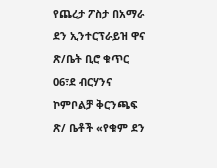የጨረታ ፖስታ በአማራ ደን ኢንተርፕራይዝ ዋና ጽ/ቤት ቢሮ ቁጥር 06፣ደ ብርሃንና ኮምቦልቻ ቅርንጫፍ ጽ/ ቤቶች «የቁም ደን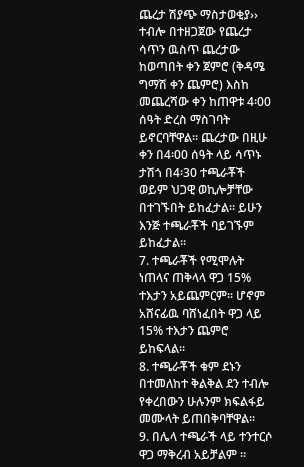ጨረታ ሽያጭ ማስታወቂያ›› ተብሎ በተዘጋጀው የጨረታ ሳጥን ዉስጥ ጨረታው ከወጣበት ቀን ጀምሮ (ቅዳሜ ግማሽ ቀን ጨምሮ) እስከ መጨረሻው ቀን ከጠዋቱ 4፡00 ሰዓት ድረስ ማስገባት ይኖርባቸዋል፡፡ ጨረታው በዚሁ ቀን በ4፡00 ሰዓት ላይ ሳጥኑ ታሽጎ በ4፡30 ተጫራቾች ወይም ህጋዊ ወኪሎቻቸው በተገኙበት ይከፈታል፡፡ ይሁን እንጅ ተጫራቾች ባይገኙም ይከፈታል፡፡
7. ተጫራቾች የሚሞሉት ነጠላና ጠቅላላ ዋጋ 15% ተእታን አይጨምርም፡፡ ሆኖም አሸናፊዉ ባሸነፈበት ዋጋ ላይ 15% ተእታን ጨምሮ ይከፍላል፡፡
8. ተጫራቾች ቁም ደኑን በተመለከተ ቅልቅል ደን ተብሎ የቀረበውን ሁሉንም ክፍልፋይ መሙላት ይጠበቅባቸዋል፡፡
9. በሌላ ተጫራች ላይ ተንተርሶ ዋጋ ማቅረብ አይቻልም ።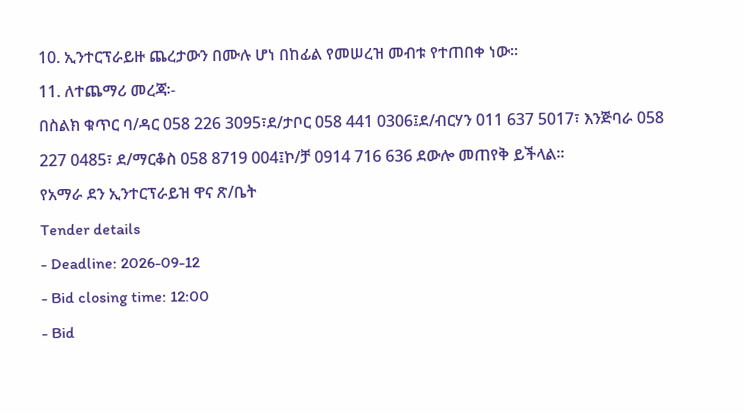10. ኢንተርፕራይዙ ጨረታውን በሙሉ ሆነ በከፊል የመሠረዝ መብቱ የተጠበቀ ነው፡፡
11. ለተጨማሪ መረጃ፡-
በስልክ ቁጥር ባ/ዳር 058 226 3095፣ደ/ታቦር 058 441 0306፤ደ/ብርሃን 011 637 5017፣ እንጅባራ 058 227 0485፣ ደ/ማርቆስ 058 8719 004፤ኮ/ቻ 0914 716 636 ደውሎ መጠየቅ ይችላል፡፡
የአማራ ደን ኢንተርፕራይዝ ዋና ጽ/ቤት
Tender details
- Deadline: 2026-09-12
- Bid closing time: 12:00
- Bid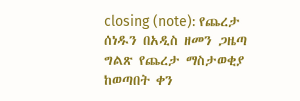closing (note): የጨረታ ሰነዱን በአዲስ ዘመን ጋዜጣ ግልጽ የጨረታ ማስታወቂያ ከወጣበት ቀን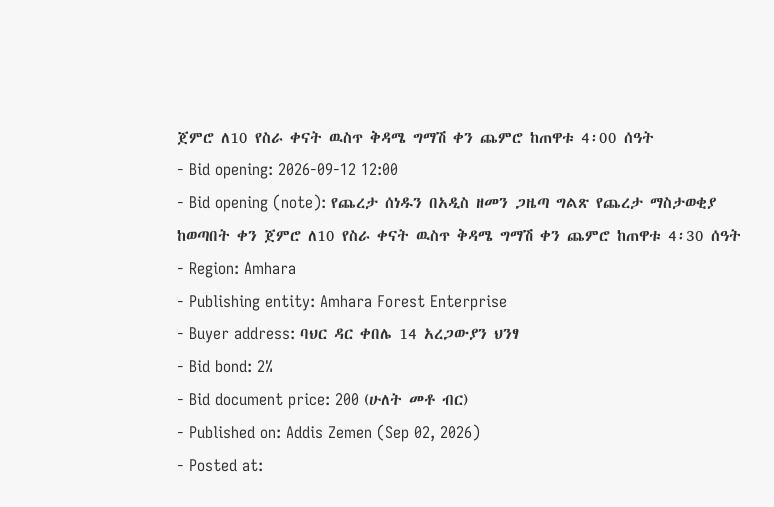ጀምሮ ለ10 የስራ ቀናት ዉስጥ ቅዳሜ ግማሽ ቀን ጨምሮ ከጠዋቱ 4፡00 ሰዓት
- Bid opening: 2026-09-12 12:00
- Bid opening (note): የጨረታ ሰነዱን በአዲስ ዘመን ጋዜጣ ግልጽ የጨረታ ማስታወቂያ ከወጣበት ቀን ጀምሮ ለ10 የስራ ቀናት ዉስጥ ቅዳሜ ግማሽ ቀን ጨምሮ ከጠዋቱ 4፡30 ሰዓት
- Region: Amhara
- Publishing entity: Amhara Forest Enterprise
- Buyer address: ባህር ዳር ቀበሌ 14 አረጋውያን ህንፃ
- Bid bond: 2%
- Bid document price: 200 (ሁለት መቶ ብር)
- Published on: Addis Zemen (Sep 02, 2026)
- Posted at: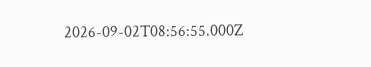2026-09-02T08:56:55.000Z